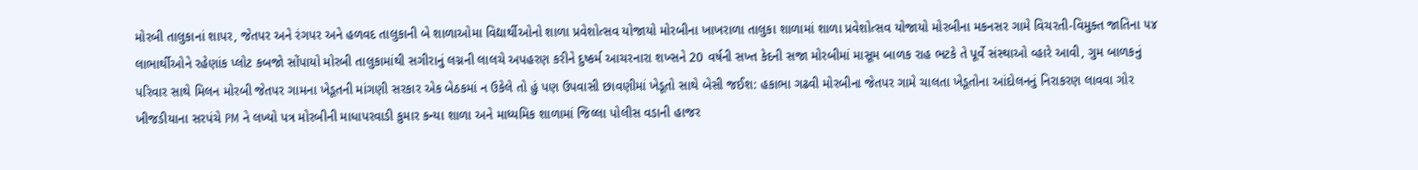મોરબી તાલુકાનાં શાપર, જેતપર અને રંગપર અને હળવદ તાલુકાની બે શાળાઓમા વિદ્યાર્થીઓનો શાળા પ્રવેશોત્સવ યોજાયો મોરબીના ખાખરાળા તાલુકા શાળામાં શાળા પ્રવેશોત્સવ યોજાયો મોરબીના મકનસર ગામે વિચરતી-વિમુક્ત જાતિના ૫૪ લાભાર્થીઓને રહેણાંક પ્લોટ કબજો સોંપાયો મોરબી તાલુકામાંથી સગીરાનું લગ્નની લાલચે અપહરણ કરીને દુષ્કર્મ આચરનારા શખ્સને 20 વર્ષની સખ્ત કેદની સજા મોરબીમાં માસૂમ બાળક રાહ ભટકે તે પૂર્વે સંસ્થાઓ વ્હારે આવી, ગુમ બાળકનું પરિવાર સાથે મિલન મોરબી જેતપર ગામના ખેડૂતની માંગણી સરકાર એક બેઠકમાં ન ઉકેલે તો હું પણ ઉપવાસી છાવણીમાં ખેડૂતો સાથે બેસી જઈશ: હકાભા ગઢવી મોરબીના જેતપર ગામે ચાલતા ખેડૂતોના આંદોલનનું નિરાકરણ લાવવા ગોર ખીજડીયાના સરપંચે PM ને લખ્યો પત્ર મોરબીની માધાપરવાડી કુમાર કન્યા શાળા અને માધ્યમિક શાળામાં જિલ્લા પોલીસ વડાની હાજર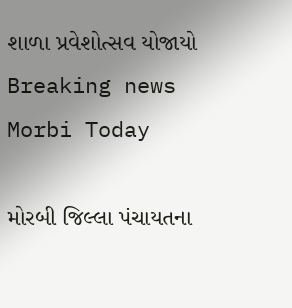શાળા પ્રવેશોત્સવ યોજાયો
Breaking news
Morbi Today

મોરબી જિલ્લા પંચાયતના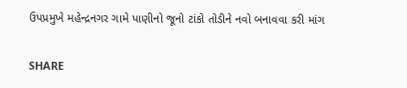ઉપપ્રમુખે મહેન્દ્રનગર ગામે પાણીનો જૂનો ટાંકો તોડીને નવો બનાવવા કરી માંગ


SHARE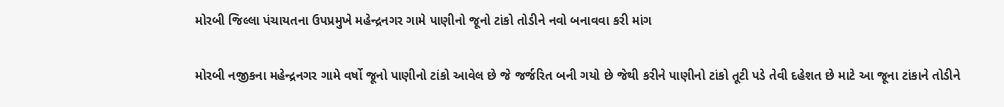મોરબી જિલ્લા પંચાયતના ઉપપ્રમુખે મહેન્દ્રનગર ગામે પાણીનો જૂનો ટાંકો તોડીને નવો બનાવવા કરી માંગ

મોરબી નજીકના મહેન્દ્રનગર ગામે વર્ષો જૂનો પાણીનો ટાંકો આવેલ છે જે જર્જરિત બની ગયો છે જેથી કરીને પાણીનો ટાંકો તૂટી પડે તેવી દહેશત છે માટે આ જૂના ટાંકાને તોડીને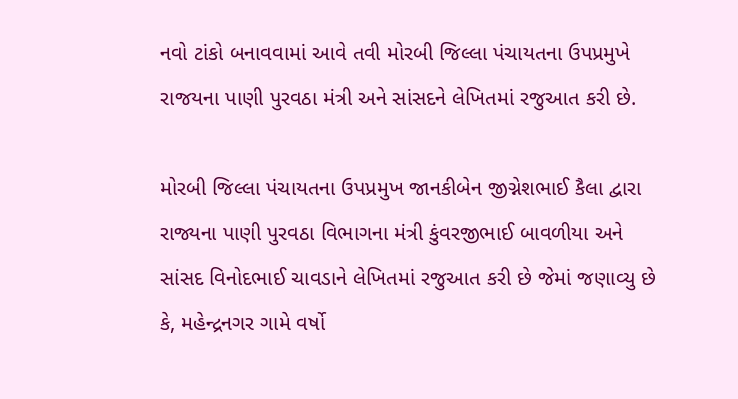નવો ટાંકો બનાવવામાં આવે તવી મોરબી જિલ્લા પંચાયતના ઉપપ્રમુખે રાજયના પાણી પુરવઠા મંત્રી અને સાંસદને લેખિતમાં રજુઆત કરી છે.

મોરબી જિલ્લા પંચાયતના ઉપપ્રમુખ જાનકીબેન જીગ્નેશભાઈ કૈલા દ્વારા રાજ્યના પાણી પુરવઠા વિભાગના મંત્રી કુંવરજીભાઈ બાવળીયા અને સાંસદ વિનોદભાઈ ચાવડાને લેખિતમાં રજુઆત કરી છે જેમાં જણાવ્યુ છે કે, મહેન્દ્રનગર ગામે વર્ષો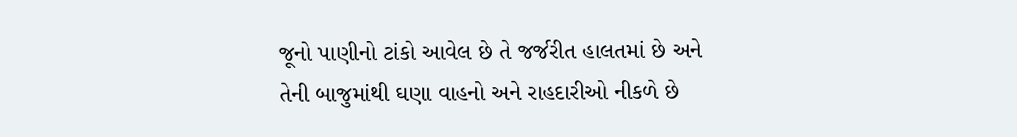જૂનો પાણીનો ટાંકો આવેલ છે તે જર્જરીત હાલતમાં છે અને તેની બાજુમાંથી ઘણા વાહનો અને રાહદારીઓ નીકળે છે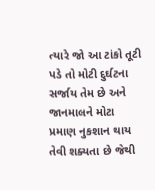ત્યારે જો આ ટાંકો તૂટી પડે તો મોટી દુર્ઘટના સર્જાય તેમ છે અને જાનમાલને મોટા પ્રમાણ નુકશાન થાય તેવી શક્યતા છે જેથી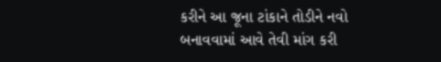કરીને આ જૂના ટાંકાને તોડીને નવો બનાવવામાં આવે તેવી માંગ કરી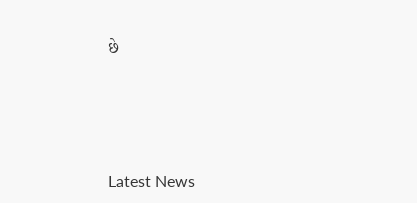છે






Latest News